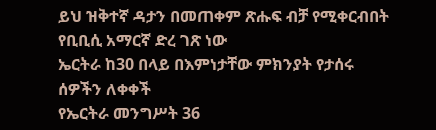ይህ ዝቅተኛ ዳታን በመጠቀም ጽሑፍ ብቻ የሚቀርብበት የቢቢሲ አማርኛ ድረ ገጽ ነው
ኤርትራ ከ30 በላይ በእምነታቸው ምክንያት የታሰሩ ሰዎችን ለቀቀች
የኤርትራ መንግሥት 36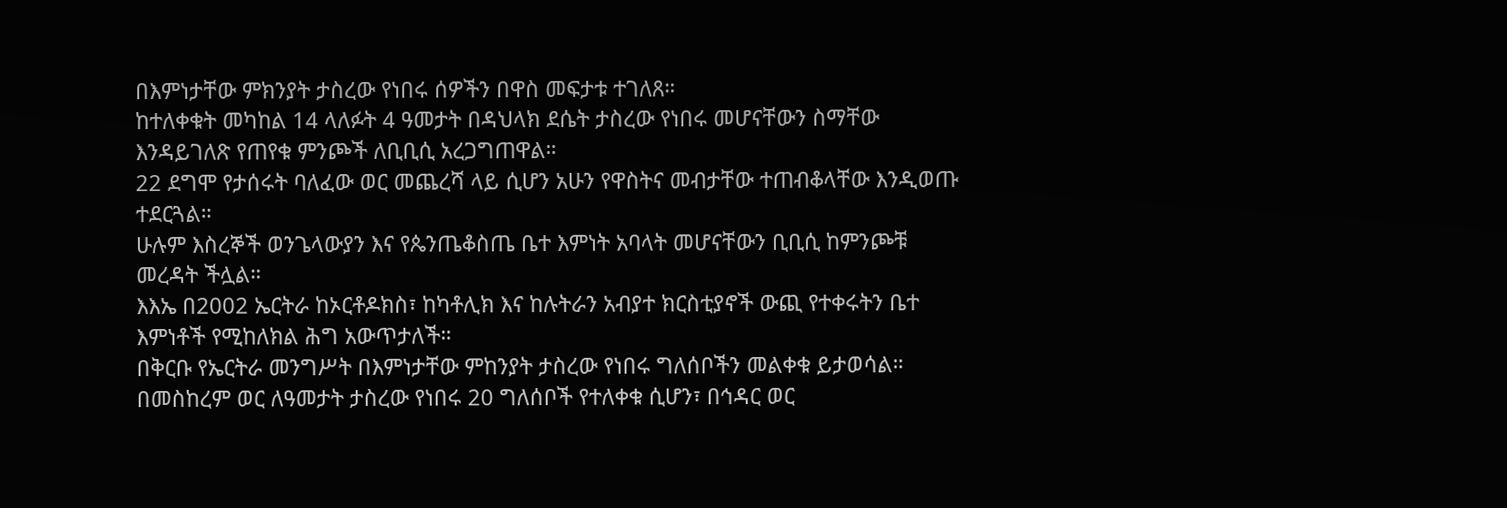በእምነታቸው ምክንያት ታስረው የነበሩ ሰዎችን በዋስ መፍታቱ ተገለጸ።
ከተለቀቁት መካከል 14 ላለፉት 4 ዓመታት በዳህላክ ደሴት ታስረው የነበሩ መሆናቸውን ስማቸው እንዳይገለጽ የጠየቁ ምንጮች ለቢቢሲ አረጋግጠዋል።
22 ደግሞ የታሰሩት ባለፈው ወር መጨረሻ ላይ ሲሆን አሁን የዋስትና መብታቸው ተጠብቆላቸው እንዲወጡ ተደርጓል።
ሁሉም እስረኞች ወንጌላውያን እና የጴንጤቆስጤ ቤተ እምነት አባላት መሆናቸውን ቢቢሲ ከምንጮቹ መረዳት ችሏል።
እእኤ በ2002 ኤርትራ ከኦርቶዶክስ፣ ከካቶሊክ እና ከሉትራን አብያተ ክርስቲያኖች ውጪ የተቀሩትን ቤተ እምነቶች የሚከለክል ሕግ አውጥታለች።
በቅርቡ የኤርትራ መንግሥት በእምነታቸው ምከንያት ታስረው የነበሩ ግለሰቦችን መልቀቁ ይታወሳል።
በመስከረም ወር ለዓመታት ታስረው የነበሩ 20 ግለሰቦች የተለቀቁ ሲሆን፣ በኅዳር ወር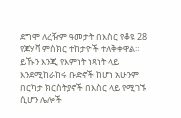ደግሞ ለረዥም ዓመታት በእስር የቆዩ 28 የጆሃቫ ምስክር ተከታዮች ተለቅቀዋል።
ይኹን እንጂ የእምነት ነጻነት ላይ እንደሚከራከሩ ቡድኖች ከሆነ አሁንም በርካታ ክርስትያኖች በእስር ላይ የሚገኙ ሲሆን ሌሎች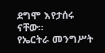ደግሞ እየታሰሩ ናቸው።
የኤርትራ መንግሥት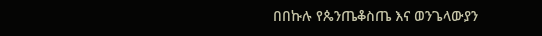በበኩሉ የጴንጤቆስጤ እና ወንጌላውያን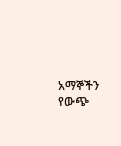አማኞችን የውጭ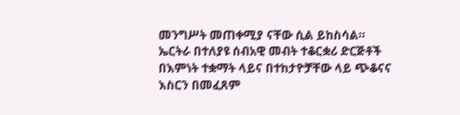መንግሥት መጠቀሚያ ናቸው ሲል ይከስሳል።
ኤርትራ በተለያዩ ሰብአዊ መብት ተቆርቋሪ ድርጅቶች በእምነት ተቋማት ላይና በተከታዮቻቸው ላይ ጭቆናና እስርን በመፈጸም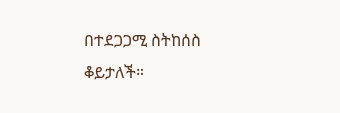በተደጋጋሚ ስትከሰስ ቆይታለች።